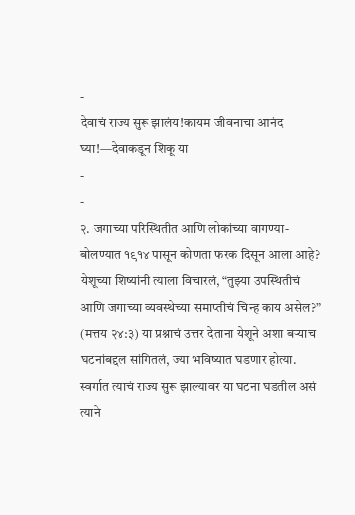-
देवाचं राज्य सुरू झालंय!कायम जीवनाचा आनंद घ्या!—देवाकडून शिकू या
-
-
२. जगाच्या परिस्थितीत आणि लोकांच्या वागण्या-बोलण्यात १९१४ पासून कोणता फरक दिसून आला आहे?
येशूच्या शिष्यांनी त्याला विचारलं, “तुझ्या उपस्थितीचं आणि जगाच्या व्यवस्थेच्या समाप्तीचं चिन्ह काय असेल?” (मत्तय २४:३) या प्रश्नाचं उत्तर देताना येशूने अशा बऱ्याच घटनांबद्दल सांगितलं, ज्या भविष्यात घडणार होत्या. स्वर्गात त्याचं राज्य सुरू झाल्यावर या घटना घडतील असं त्याने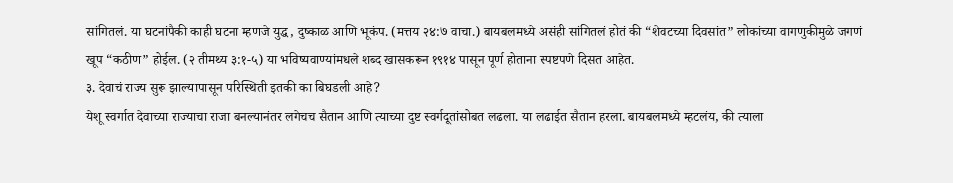सांगितलं. या घटनांपैकी काही घटना म्हणजे युद्ध, दुष्काळ आणि भूकंप. (मत्तय २४:७ वाचा.) बायबलमध्ये असंही सांगितलं होतं की “शेवटच्या दिवसांत” लोकांच्या वागणुकीमुळे जगणं खूप “कठीण” होईल. (२ तीमथ्य ३:१-५) या भविष्यवाण्यांमधले शब्द खासकरून १९१४ पासून पूर्ण होताना स्पष्टपणे दिसत आहेत.
३. देवाचं राज्य सुरू झाल्यापासून परिस्थिती इतकी का बिघडली आहे?
येशू स्वर्गात देवाच्या राज्याचा राजा बनल्यानंतर लगेचच सैतान आणि त्याच्या दुष्ट स्वर्गदूतांसोबत लढला. या लढाईत सैतान हरला. बायबलमध्ये म्हटलंय, की त्याला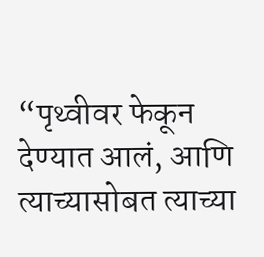“पृथ्वीवर फेकून देण्यात आलं, आणि त्याच्यासोबत त्याच्या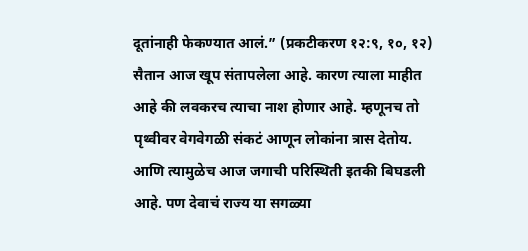दूतांनाही फेकण्यात आलं.” (प्रकटीकरण १२:९, १०, १२) सैतान आज खूप संतापलेला आहे. कारण त्याला माहीत आहे की लवकरच त्याचा नाश होणार आहे. म्हणूनच तो पृथ्वीवर वेगवेगळी संकटं आणून लोकांना त्रास देतोय. आणि त्यामुळेच आज जगाची परिस्थिती इतकी बिघडली आहे. पण देवाचं राज्य या सगळ्या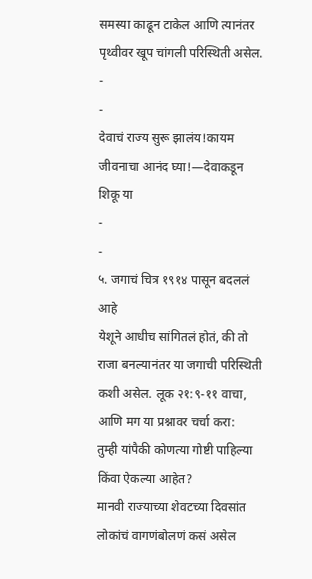समस्या काढून टाकेल आणि त्यानंतर पृथ्वीवर खूप चांगली परिस्थिती असेल.
-
-
देवाचं राज्य सुरू झालंय!कायम जीवनाचा आनंद घ्या!—देवाकडून शिकू या
-
-
५. जगाचं चित्र १९१४ पासून बदललं आहे
येशूने आधीच सांगितलं होतं, की तो राजा बनल्यानंतर या जगाची परिस्थिती कशी असेल. लूक २१:९-११ वाचा, आणि मग या प्रश्नावर चर्चा करा:
तुम्ही यांपैकी कोणत्या गोष्टी पाहिल्या किंवा ऐकल्या आहेत?
मानवी राज्याच्या शेवटच्या दिवसांत लोकांचं वागणंबोलणं कसं असेल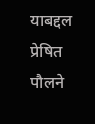याबद्दल प्रेषित पौलने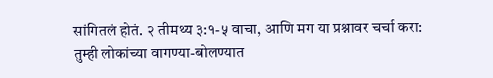सांगितलं होतं. २ तीमथ्य ३:१-५ वाचा, आणि मग या प्रश्नावर चर्चा करा:
तुम्ही लोकांच्या वागण्या-बोलण्यात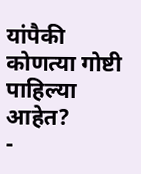यांपैकी कोणत्या गोष्टी पाहिल्या आहेत?
-